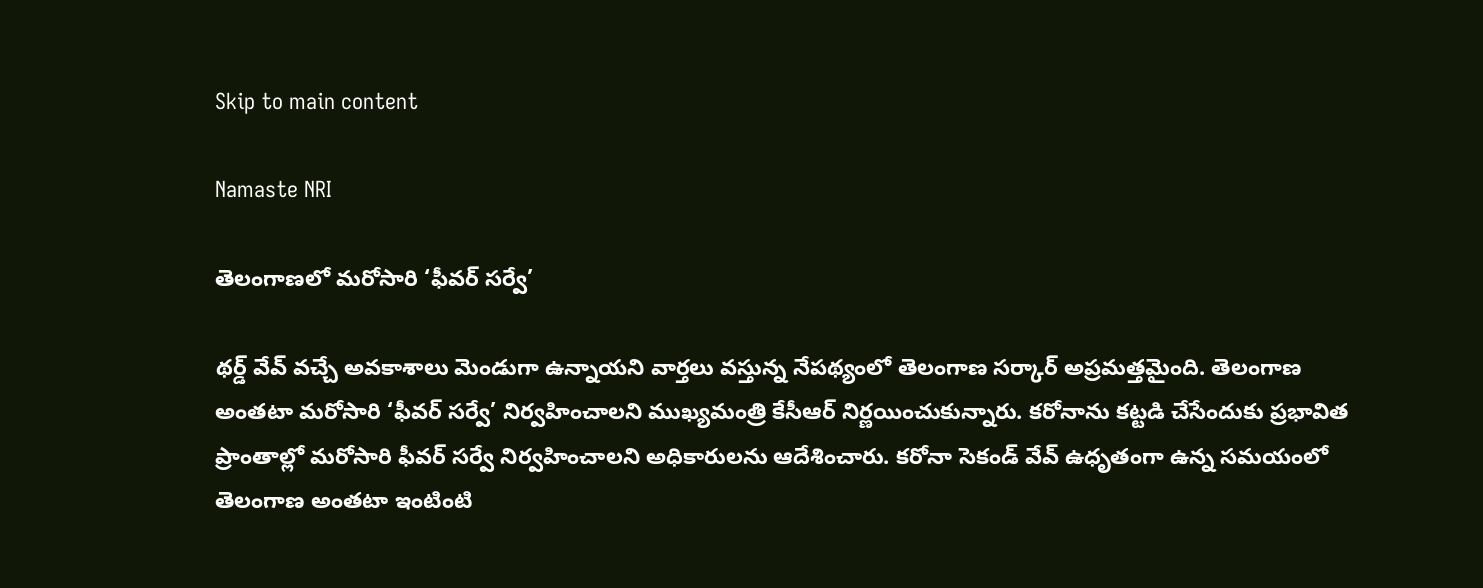Skip to main content

Namaste NRI

తెలంగాణలో మరోసారి ‘ఫీవర్ సర్వే’

థర్డ్ వేవ్ వచ్చే అవకాశాలు మెండుగా ఉన్నాయని వార్తలు వస్తున్న నేపథ్యంలో తెలంగాణ సర్కార్ అప్రమత్తమైంది. తెలంగాణ అంతటా మరోసారి ‘ఫీవర్ సర్వే’ నిర్వహించాలని ముఖ్యమంత్రి కేసీఆర్ నిర్ణయించుకున్నారు. కరోనాను కట్టడి చేసేందుకు ప్రభావిత ప్రాంతాల్లో మరోసారి ఫీవర్ సర్వే నిర్వహించాలని అధికారులను ఆదేశించారు. కరోనా సెకండ్ వేవ్ ఉధృతంగా ఉన్న సమయంలో తెలంగాణ అంతటా ఇంటింటి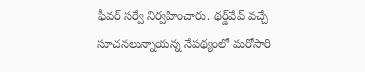ఫీవర్ సర్వే నిర్వహించారు. థర్డ్‌వేవ్ వచ్చే సూచనలున్నాయన్న నేపథ్యంలో మరోసారి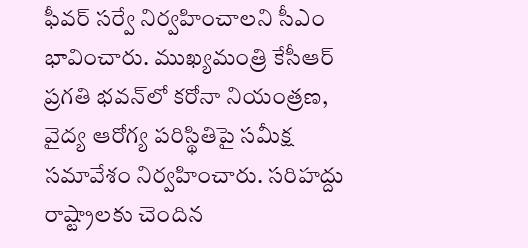ఫీవర్ సర్వే నిర్వహించాలని సీఎం భావించారు. ముఖ్యమంత్రి కేసీఆర్ ప్రగతి భవన్‌లో కరోనా నియంత్రణ, వైద్య ఆరోగ్య పరిస్థితిపై సమీక్ష సమావేశం నిర్వహించారు. సరిహద్దు రాష్ట్రాలకు చెందిన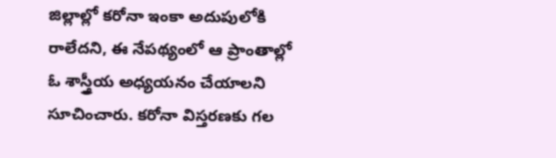జిల్లాల్లో కరోనా ఇంకా అదుపులోకి రాలేదని, ఈ నేపథ్యంలో ఆ ప్రాంతాల్లో ఓ శాస్త్రీయ అధ్యయనం చేయాలని సూచించారు. కరోనా విస్తరణకు గల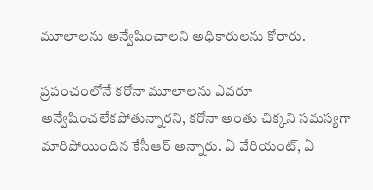మూలాలను అన్వేషించాలని అధికారులను కోరారు.

ప్రపంచంలోనే కరోనా మూలాలను ఎవరూ అన్వేషించలేకపోతున్నారని, కరోనా అంతు చిక్కని సమస్యగా మారిపోయిందిన కేసీఆర్ అన్నారు. ఏ వేరియంట్, ఏ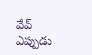వేవ్ ఎప్పుడు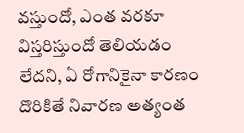వస్తుందో, ఎంత వరకూ విస్తరిస్తుందో తెలియడం లేదని, ఏ రోగానికైనా కారణం దొరికితే నివారణ అత్యంత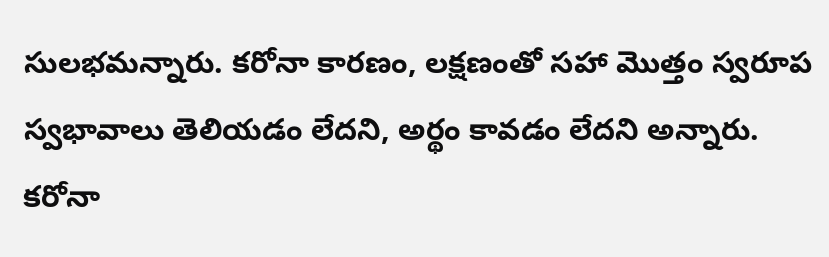సులభమన్నారు. కరోనా కారణం, లక్షణంతో సహా మొత్తం స్వరూప స్వభావాలు తెలియడం లేదని, అర్థం కావడం లేదని అన్నారు. కరోనా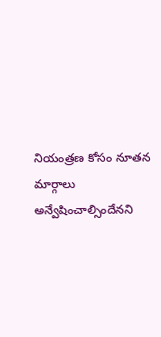నియంత్రణ కోసం నూతన మార్గాలు అన్వేషించాల్సిందేనని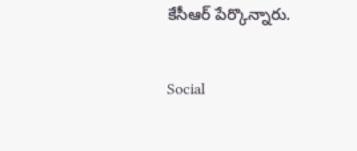కేసీఆర్ పేర్కొన్నారు.

Social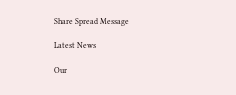Share Spread Message

Latest News

Our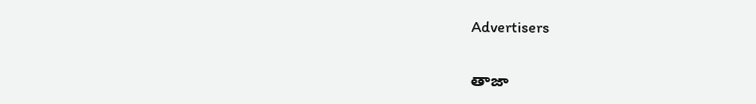Advertisers

తాజా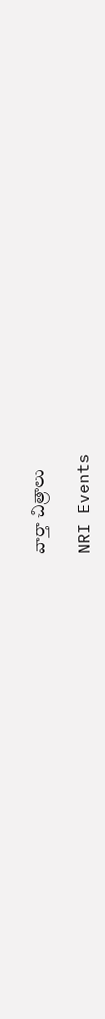వార్తా చిత్రాలు

NRI Events